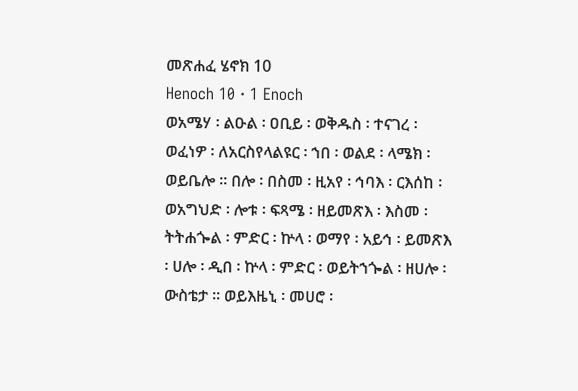መጽሐፈ ሄኖክ 10
Henoch 10 · 1 Enoch
ወአሜሃ ፡ ልዑል ፡ ዐቢይ ፡ ወቅዱስ ፡ ተናገረ ፡ ወፈነዎ ፡ ለአርስየላልዩር ፡ ኀበ ፡ ወልደ ፡ ላሜክ ፡ ወይቤሎ ። በሎ ፡ በስመ ፡ ዚአየ ፡ ኅባእ ፡ ርእሰከ ፡ ወአግህድ ፡ ሎቱ ፡ ፍጻሜ ፡ ዘይመጽእ ፡ እስመ ፡ ትትሐጐል ፡ ምድር ፡ ኵላ ፡ ወማየ ፡ አይኅ ፡ ይመጽእ ፡ ሀሎ ፡ ዲበ ፡ ኵላ ፡ ምድር ፡ ወይትኀጐል ፡ ዘሀሎ ፡ ውስቴታ ። ወይእዜኒ ፡ መሀሮ ፡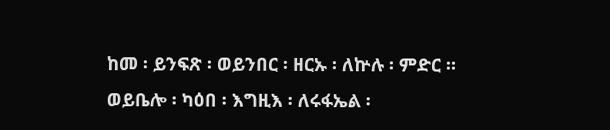ከመ ፡ ይንፍጽ ፡ ወይንበር ፡ ዘርኡ ፡ ለኵሉ ፡ ምድር ። ወይቤሎ ፡ ካዕበ ፡ እግዚእ ፡ ለሩፋኤል ፡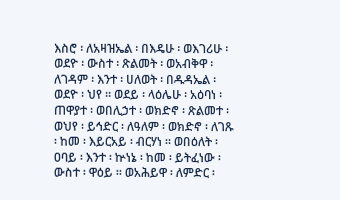እስሮ ፡ ለአዛዝኤል ፡ በእዴሁ ፡ ወእገሪሁ ፡ ወደዮ ፡ ውስተ ፡ ጽልመት ፡ ወአብቅዋ ፡ ለገዳም ፡ እንተ ፡ ሀለወት ፡ በዱዳኤል ፡ ወደዮ ፡ ህየ ። ወደይ ፡ ላዕሌሁ ፡ አዕባነ ፡ ጠዋያተ ፡ ወበሊኃተ ፡ ወክድኖ ፡ ጽልመተ ፡ ወህየ ፡ ይኅድር ፡ ለዓለም ፡ ወክድኖ ፡ ለገጹ ፡ ከመ ፡ እይርአይ ፡ ብርሃነ ። ወበዕለት ፡ ዐባይ ፡ እንተ ፡ ኵነኔ ፡ ከመ ፡ ይትፈነው ፡ ውስተ ፡ ዋዕይ ። ወአሕይዋ ፡ ለምድር ፡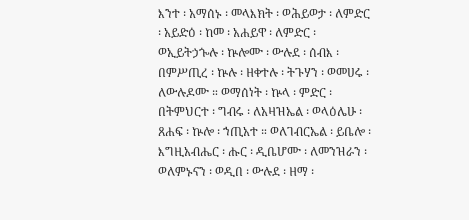እንተ ፡ አማሰኑ ፡ መላእክት ፡ ወሕይወታ ፡ ለምድር ፡ አይድዕ ፡ ከመ ፡ አሐይዋ ፡ ለምድር ፡ ወኢይትኃጐሉ ፡ ኵሎሙ ፡ ውሉደ ፡ ሰብእ ፡ በምሥጢረ ፡ ኵሉ ፡ ዘቀተሉ ፡ ትጉሃን ፡ ወመሀሩ ፡ ለውሉዶሙ ። ወማሰነት ፡ ኵላ ፡ ምድር ፡ በትምህርተ ፡ ግብሩ ፡ ለአዛዝኤል ፡ ወላዕሌሁ ፡ ጸሐፍ ፡ ኵሎ ፡ ኀጢአተ ። ወለገብርኤል ፡ ይቤሎ ፡ እግዚአብሔር ፡ ሑር ፡ ዲቤሆሙ ፡ ለመንዝራን ፡ ወለምኑናን ፡ ወዲበ ፡ ውሉደ ፡ ዘማ ፡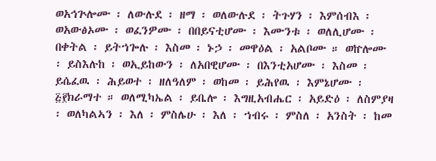ወአኅጕሎሙ ፡ ለውሉደ ፡ ዘማ ፡ ወለውሉደ ፡ ትጉሃን ፡ እምሰብእ ፡ ወአውፅኦሙ ፡ ወፈንዎሙ ፡ በበይናቲሆሙ ፡ እሙንቱ ፡ ወለሊሆሙ ፡ በቀትል ፡ ይትኀጐሉ ፡ እስመ ፡ ኑኃ ፡ መዋዕል ፡ አልቦሙ ። ወኵሎሙ ፡ ይስእሉከ ፡ ወኢይከውን ፡ ለአበዊሆሙ ፡ በእንቲአሆሙ ፡ እስመ ፡ ይሴፈዉ ፡ ሕይወተ ፡ ዘለዓለም ፡ ወከመ ፡ ይሕየዉ ፡ እምኔሆሙ ፡ ፭፻ክራማተ ። ወለሚካኤል ፡ ይቤሎ ፡ እግዚአብሔር ፡ አይድዕ ፡ ለስምያዛ ፡ ወለካልኣን ፡ እለ ፡ ምስሌሁ ፡ እለ ፡ ኀብሩ ፡ ምስለ ፡ አንስት ፡ ከመ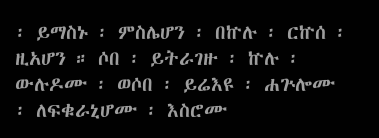፡ ይማስኑ ፡ ምስሌሆን ፡ በኵሉ ፡ ርኵሰ ፡ ዚአሆን ። ሶበ ፡ ይትራገዙ ፡ ኵሉ ፡ ውሉዶሙ ፡ ወሶበ ፡ ይሬእዩ ፡ ሐጕሎሙ ፡ ለፍቁራኒሆሙ ፡ እስሮሙ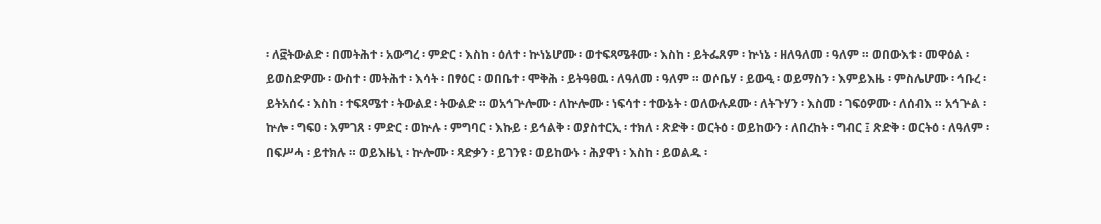፡ ለ፸ትውልድ ፡ በመትሕተ ፡ አውግረ ፡ ምድር ፡ እስከ ፡ ዕለተ ፡ ኵነኔሆሙ ፡ ወተፍጻሜቶሙ ፡ እስከ ፡ ይትፌጸም ፡ ኵነኔ ፡ ዘለዓለመ ፡ ዓለም ። ወበውእቱ ፡ መዋዕል ፡ ይወስድዎሙ ፡ ውስተ ፡ መትሕተ ፡ እሳት ፡ በፃዕር ፡ ወበቤተ ፡ ሞቅሕ ፡ ይትዓፀዉ ፡ ለዓለመ ፡ ዓለም ። ወሶቤሃ ፡ ይውዒ ፡ ወይማስን ፡ እምይእዜ ፡ ምስሌሆሙ ፡ ኅቡረ ፡ ይትአሰሩ ፡ እስከ ፡ ተፍጻሜተ ፡ ትውልደ ፡ ትውልድ ። ወአኅጕሎሙ ፡ ለኵሎሙ ፡ ነፍሳተ ፡ ተውኔት ፡ ወለውሉዶሙ ፡ ለትጉሃን ፡ እስመ ፡ ገፍዕዎሙ ፡ ለሰብእ ። አኅጕል ፡ ኵሎ ፡ ግፍዐ ፡ እምገጸ ፡ ምድር ፡ ወኵሉ ፡ ምግባር ፡ እኩይ ፡ ይኅልቅ ፡ ወያስተርኢ ፡ ተክለ ፡ ጽድቅ ፡ ወርትዕ ፡ ወይከውን ፡ ለበረከት ፡ ግብር ፤ ጽድቅ ፡ ወርትዕ ፡ ለዓለም ፡ በፍሥሓ ፡ ይተክሉ ። ወይእዜኒ ፡ ኵሎሙ ፡ ጻድቃን ፡ ይገንዩ ፡ ወይከውኑ ፡ ሕያዋነ ፡ እስከ ፡ ይወልዱ ፡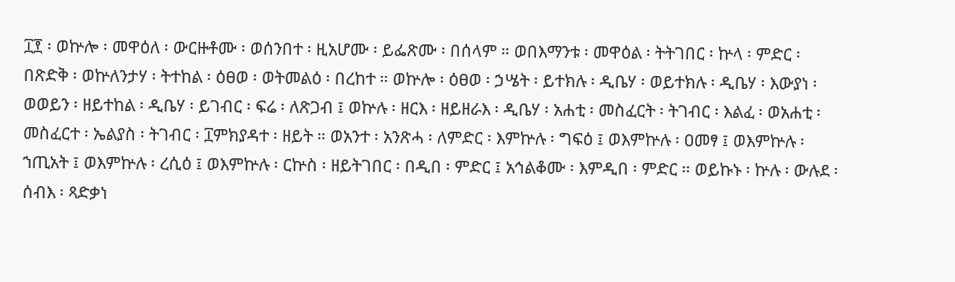፲፻ ፡ ወኵሎ ፡ መዋዕለ ፡ ውርዙቶሙ ፡ ወሰንበተ ፡ ዚአሆሙ ፡ ይፌጽሙ ፡ በሰላም ። ወበእማንቱ ፡ መዋዕል ፡ ትትገበር ፡ ኵላ ፡ ምድር ፡ በጽድቅ ፡ ወኵለንታሃ ፡ ትተከል ፡ ዕፀወ ፡ ወትመልዕ ፡ በረከተ ። ወኵሎ ፡ ዕፀወ ፡ ኃሤት ፡ ይተክሉ ፡ ዲቤሃ ፡ ወይተክሉ ፡ ዲቤሃ ፡ እውያነ ፡ ወወይን ፡ ዘይተከል ፡ ዲቤሃ ፡ ይገብር ፡ ፍሬ ፡ ለጽጋብ ፤ ወኵሉ ፡ ዘርእ ፡ ዘይዘራእ ፡ ዲቤሃ ፡ አሐቲ ፡ መስፈርት ፡ ትገብር ፡ እልፈ ፡ ወአሐቲ ፡ መስፈርተ ፡ ኤልያስ ፡ ትገብር ፡ ፲ምክያዳተ ፡ ዘይት ። ወአንተ ፡ አንጽሓ ፡ ለምድር ፡ እምኵሉ ፡ ግፍዕ ፤ ወእምኵሉ ፡ ዐመፃ ፤ ወእምኵሉ ፡ ኀጢአት ፤ ወእምኵሉ ፡ ረሲዕ ፤ ወእምኵሉ ፡ ርኵስ ፡ ዘይትገበር ፡ በዲበ ፡ ምድር ፤ አኅልቆሙ ፡ እምዲበ ፡ ምድር ። ወይኩኑ ፡ ኵሉ ፡ ውሉደ ፡ ሰብእ ፡ ጻድቃነ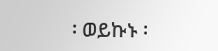፡ ወይኩኑ ፡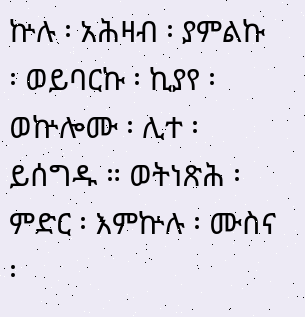ኵሉ ፡ አሕዛብ ፡ ያምልኩ ፡ ወይባርኩ ፡ ኪያየ ፡ ወኵሎሙ ፡ ሊተ ፡ ይሰግዱ ። ወትነጽሕ ፡ ምድር ፡ እምኵሉ ፡ ሙስና ፡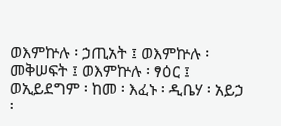ወእምኵሉ ፡ ኃጢአት ፤ ወእምኵሉ ፡ መቅሠፍት ፤ ወእምኵሉ ፡ ፃዕር ፤ ወኢይደግም ፡ ከመ ፡ እፈኑ ፡ ዲቤሃ ፡ አይኃ ፡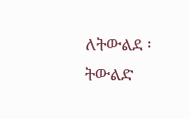ለትውልደ ፡ ትውልድ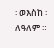፡ ወእስከ ፡ ለዓለም ።